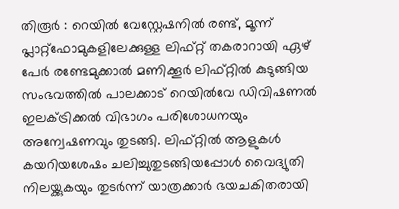തിരൂർ : റെയിൽ വേസ്റ്റേഷനിൽ രണ്ട്, മൂന്ന് പ്ലാറ്റ്ഫോമുകളിലേക്കുള്ള ലിഫ്റ്റ് തകരാറായി ഏഴ് പേർ രണ്ടേമുക്കാൽ മണിക്കൂർ ലിഫ്റ്റിൽ കുടുങ്ങിയ സംഭവത്തിൽ പാലക്കാട് റെയിൽവേ ഡിവിഷണൽ ഇലക്ട്രിക്കൽ വിഭാഗം പരിശോധനയും അന്വേഷണവും തുടങ്ങി. ലിഫ്റ്റിൽ ആളുകൾ കയറിയശേഷം ചലിച്ചുതുടങ്ങിയപ്പോൾ വൈദ്യുതി നിലയ്ക്കുകയും തുടർന്ന് യാത്രക്കാർ ഭയചകിതരായി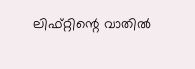ലിഫ്റ്റിന്റെ വാതിൽ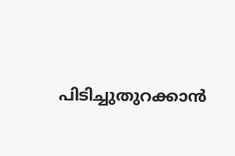പിടിച്ചുതുറക്കാൻ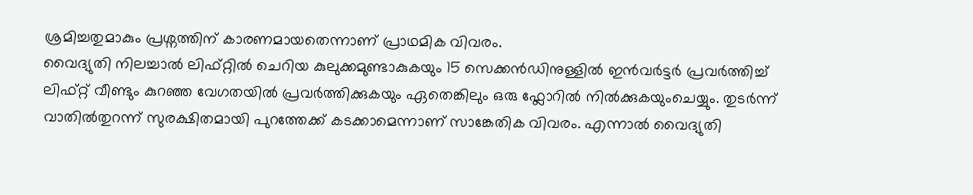ശ്രമിച്ചതുമാകും പ്രശ്നത്തിന് കാരണമായതെന്നാണ് പ്രാഥമിക വിവരം.
വൈദ്യുതി നിലച്ചാൽ ലിഫ്റ്റിൽ ചെറിയ കുലുക്കമുണ്ടാകുകയും 15 സെക്കൻഡിനുള്ളിൽ ഇൻവർട്ടർ പ്രവർത്തിച്ച് ലിഫ്റ്റ് വീണ്ടും കുറഞ്ഞ വേഗതയിൽ പ്രവർത്തിക്കുകയും ഏതെങ്കിലും ഒരു ഫ്ലോറിൽ നിൽക്കുകയുംചെയ്യും. തുടർന്ന് വാതിൽതുറന്ന് സുരക്ഷിതമായി പുറത്തേക്ക് കടക്കാമെന്നാണ് സാങ്കേതിക വിവരം. എന്നാൽ വൈദ്യുതി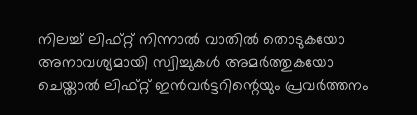നിലച്ച് ലിഫ്റ്റ് നിന്നാൽ വാതിൽ തൊടുകയോ അനാവശ്യമായി സ്വിച്ചുകൾ അമർത്തുകയോ ചെയ്താൽ ലിഫ്റ്റ് ഇൻവർട്ടറിന്റെയും പ്രവർത്തനം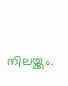നിലയ്ക്കും.